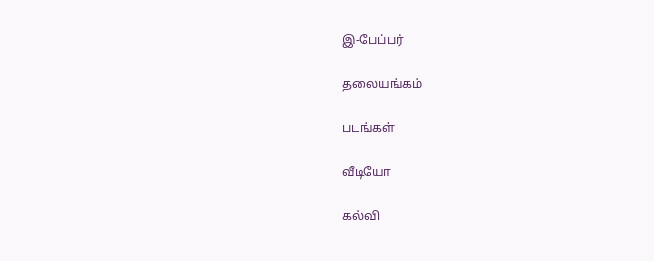இ-பேப்பர்

தலையங்கம்

படங்கள்

வீடியோ

கல்வி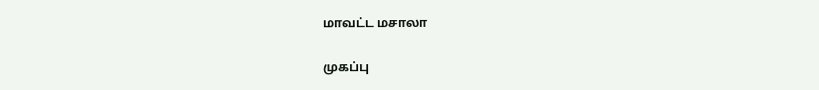மாவட்ட மசாலா

முகப்பு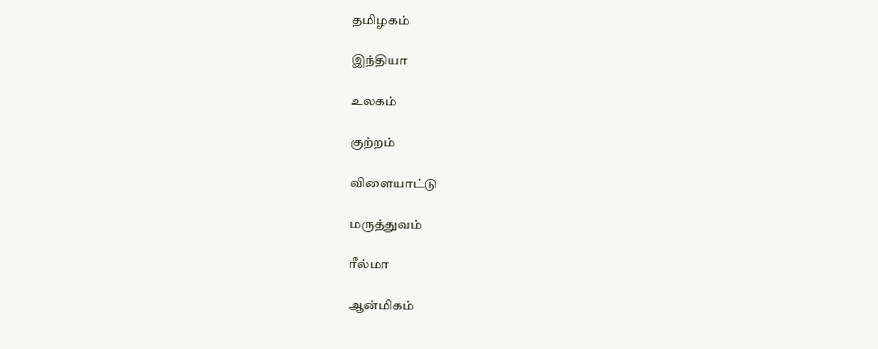தமிழகம்

இந்தியா

உலகம்

குற்றம்

விளையாட்டு

மருத்துவம்

ரீல்மா

ஆன்மிகம்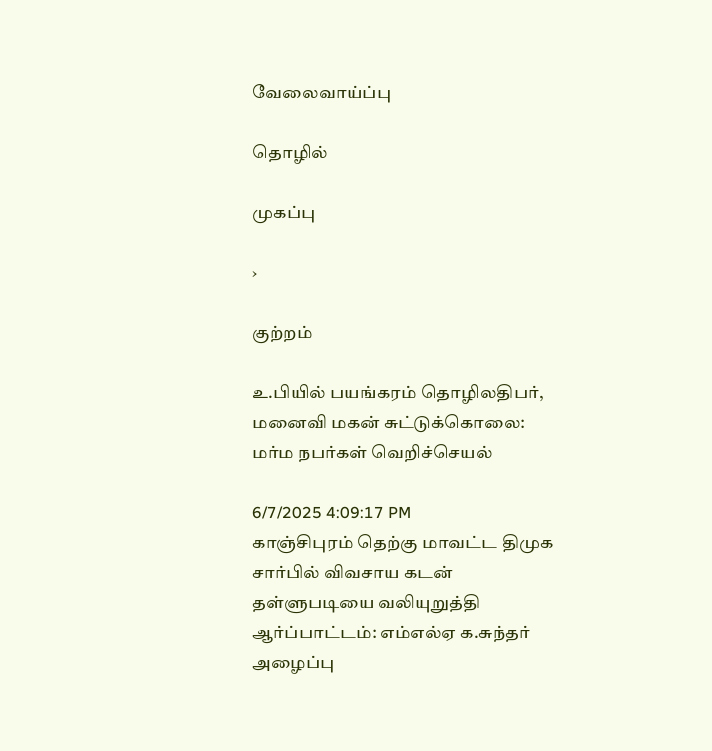வேலைவாய்ப்பு

தொழில்

முகப்பு

›

குற்றம்

உ.பியில் பயங்கரம் தொழிலதிபர், மனைவி மகன் சுட்டுக்கொலை: மர்ம நபர்கள் வெறிச்செயல்

6/7/2025 4:09:17 PM
காஞ்சிபுரம் தெற்கு மாவட்ட திமுக சார்பில் விவசாய கடன் தள்ளுபடியை வலியுறுத்தி ஆர்ப்பாட்டம்: எம்எல்ஏ க.சுந்தர் அழைப்பு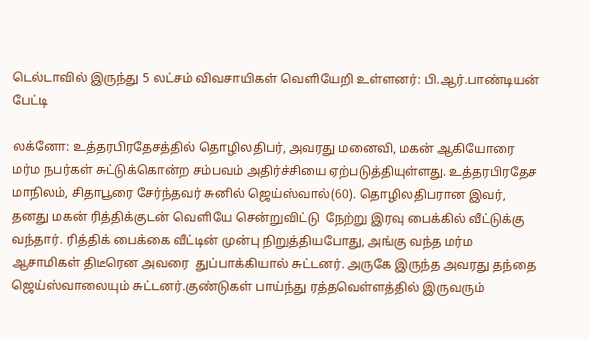டெல்டாவில் இருந்து 5 லட்சம் விவசாயிகள் வெளியேறி உள்ளனர்: பி.ஆர்.பாண்டியன் பேட்டி

லக்னோ: உத்தரபிரதேசத்தில் தொழிலதிபர், அவரது மனைவி, மகன் ஆகியோரை மர்ம நபர்கள் சுட்டுக்கொன்ற சம்பவம் அதிர்ச்சியை ஏற்படுத்தியுள்ளது. உத்தரபிரதேச மாநிலம், சிதாபூரை சேர்ந்தவர் சுனில் ஜெய்ஸ்வால்(60). தொழிலதிபரான இவர், தனது மகன் ரித்திக்குடன் வெளியே சென்றுவிட்டு  நேற்று இரவு பைக்கில் வீட்டுக்கு வந்தார். ரித்திக் பைக்கை வீட்டின் முன்பு நிறுத்தியபோது, அங்கு வந்த மர்ம ஆசாமிகள் திடீரென அவரை  துப்பாக்கியால் சுட்டனர். அருகே இருந்த அவரது தந்தை ஜெய்ஸ்வாலையும் சுட்டனர்.குண்டுகள் பாய்ந்து ரத்தவெள்ளத்தில் இருவரும்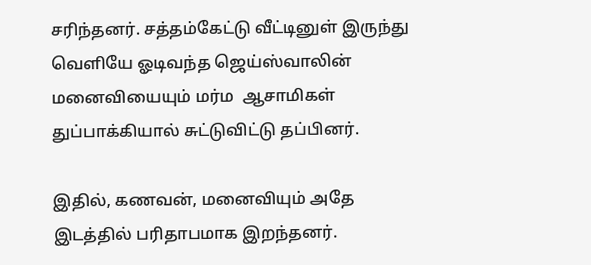சரிந்தனர். சத்தம்கேட்டு வீட்டினுள் இருந்து வெளியே ஓடிவந்த ஜெய்ஸ்வாலின் மனைவியையும் மர்ம  ஆசாமிகள் துப்பாக்கியால் சுட்டுவிட்டு தப்பினர்.

இதில், கணவன், மனைவியும் அதே இடத்தில் பரிதாபமாக இறந்தனர்.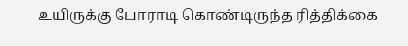உயிருக்கு போராடி கொண்டிருந்த ரித்திக்கை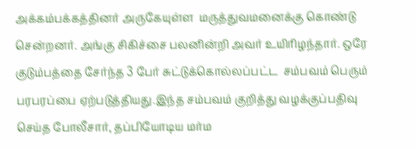அக்கம்பக்கத்தினர் அருகேயுள்ள  மருத்துவமனைக்கு கொண்டு சென்றனர். அங்கு சிகிச்சை பலனின்றி அவர் உயிரிழந்தார். ஒரே குடும்பத்தை சேர்ந்த 3 பேர் சுட்டுக்கொல்லப்பட்ட  சம்பவம் பெரும் பரபரப்பை ஏற்படுத்தியது.இந்த சம்பவம் குறித்து வழக்குப்பதிவு செய்த போலீசார், தப்பியோடிய மர்ம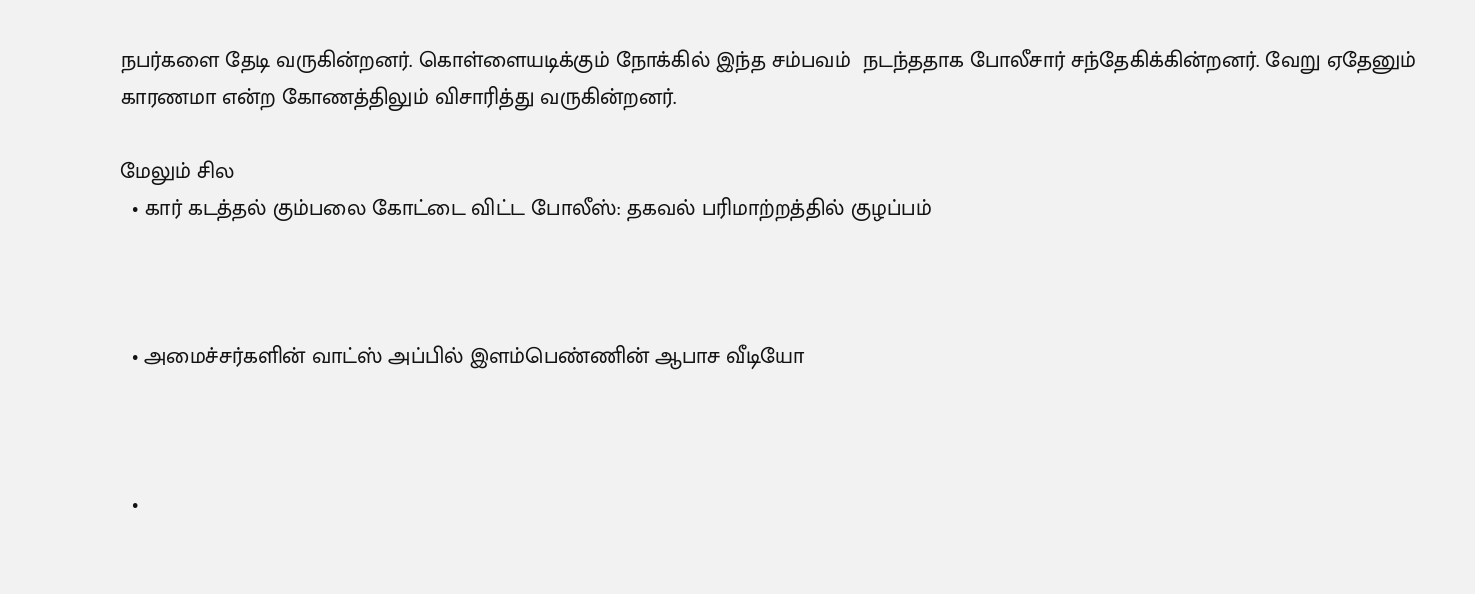நபர்களை தேடி வருகின்றனர். கொள்ளையடிக்கும் நோக்கில் இந்த சம்பவம்  நடந்ததாக போலீசார் சந்தேகிக்கின்றனர். வேறு ஏதேனும் காரணமா என்ற கோணத்திலும் விசாரித்து வருகின்றனர்.

மேலும் சில
  • கார் கடத்தல் கும்பலை கோட்டை விட்ட போலீஸ்: தகவல் பரிமாற்றத்தில் குழப்பம்



  • அமைச்சர்களின் வாட்ஸ் அப்பில் இளம்பெண்ணின் ஆபாச வீடியோ



  •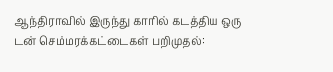ஆந்திராவில் இருந்து காரில் கடத்திய ஒரு டன் செம்மரக்கட்டைகள் பறிமுதல்: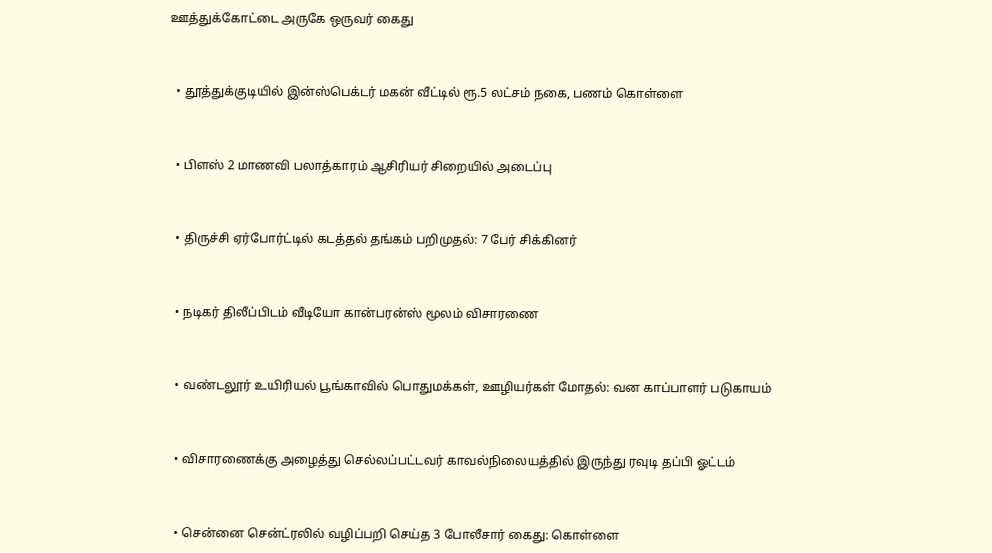ஊத்துக்கோட்டை அருகே ஒருவர் கைது



  • தூத்துக்குடியில் இன்ஸ்பெக்டர் மகன் வீட்டில் ரூ.5 லட்சம் நகை, பணம் கொள்ளை



  • பிளஸ் 2 மாணவி பலாத்காரம் ஆசிரியர் சிறையில் அடைப்பு



  • திருச்சி ஏர்போர்ட்டில் கடத்தல் தங்கம் பறிமுதல்: 7 பேர் சிக்கினர்



  • நடிகர் திலீப்பிடம் வீடியோ கான்பரன்ஸ் மூலம் விசாரணை



  • வண்டலூர் உயிரியல் பூங்காவில் பொதுமக்கள், ஊழியர்கள் மோதல்: வன காப்பாளர் படுகாயம்



  • விசாரணைக்கு அழைத்து செல்லப்பட்டவர் காவல்நிலையத்தில் இருந்து ரவுடி தப்பி ஓட்டம்



  • சென்னை சென்ட்ரலில் வழிப்பறி செய்த 3 போலீசார் கைது: கொள்ளை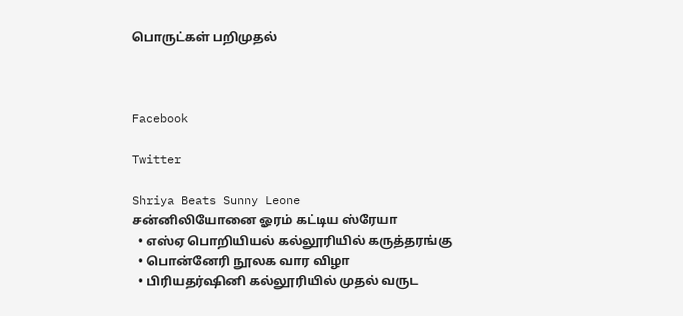பொருட்கள் பறிமுதல்



Facebook

Twitter

Shriya Beats Sunny Leone
சன்னிலியோனை ஓரம் கட்டிய ஸ்ரேயா
  • எஸ்ஏ பொறியியல் கல்லூரியில் கருத்தரங்கு
  • பொன்னேரி நூலக வார விழா
  • பிரியதர்ஷினி கல்லூரியில் முதல் வருட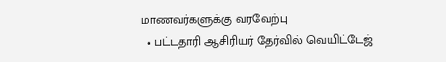மாணவர்களுக்கு வரவேற்பு
  • பட்டதாரி ஆசிரியர் தேர்வில் வெயிட்டேஜ்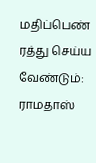மதிப்பெண் ரத்து செய்ய வேண்டும்: ராமதாஸ்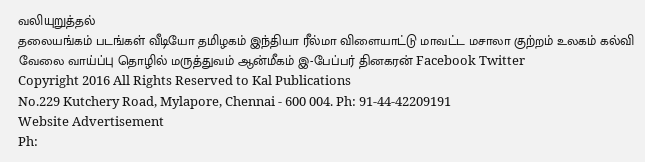வலியுறுத்தல்
தலையங்கம் படங்கள் வீடியோ தமிழகம் இந்தியா ரீல்மா விளையாட்டு மாவட்ட மசாலா குற்றம் உலகம் கல்வி வேலை வாய்ப்பு தொழில் மருத்துவம் ஆன்மீகம் இ-பேப்பர் தினகரன் Facebook Twitter
Copyright 2016 All Rights Reserved to Kal Publications
No.229 Kutchery Road, Mylapore, Chennai - 600 004. Ph: 91-44-42209191
Website Advertisement
Ph: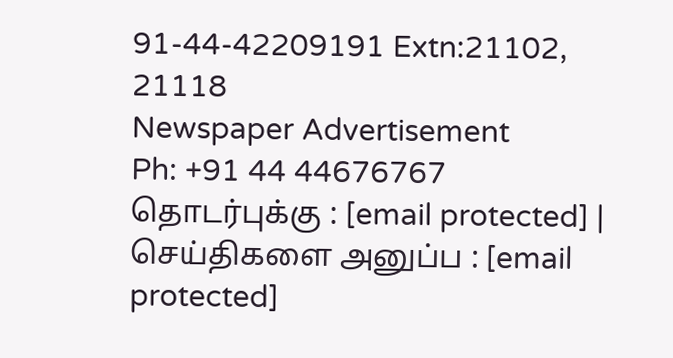91-44-42209191 Extn:21102, 21118
Newspaper Advertisement
Ph: +91 44 44676767
தொடர்புக்கு : [email protected] | செய்திகளை அனுப்ப : [email protected]